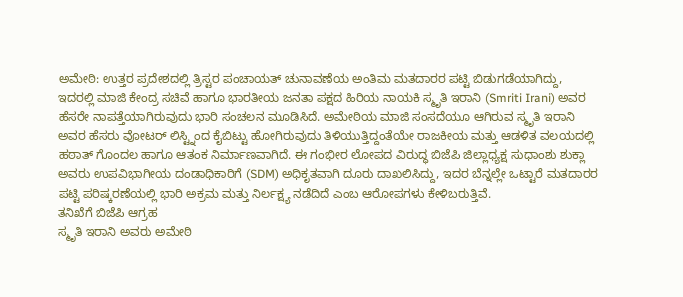ಅಮೇಠಿ: ಉತ್ತರ ಪ್ರದೇಶದಲ್ಲಿ ತ್ರಿಸ್ಟರ ಪಂಚಾಯತ್ ಚುನಾವಣೆಯ ಅಂತಿಮ ಮತದಾರರ ಪಟ್ಟಿ ಬಿಡುಗಡೆಯಾಗಿದ್ದು, ಇದರಲ್ಲಿ ಮಾಜಿ ಕೇಂದ್ರ ಸಚಿವೆ ಹಾಗೂ ಭಾರತೀಯ ಜನತಾ ಪಕ್ಷದ ಹಿರಿಯ ನಾಯಕಿ ಸ್ಮೃತಿ ಇರಾನಿ (Smriti Irani) ಅವರ ಹೆಸರೇ ನಾಪತ್ತೆಯಾಗಿರುವುದು ಭಾರಿ ಸಂಚಲನ ಮೂಡಿಸಿದೆ. ಅಮೇಠಿಯ ಮಾಜಿ ಸಂಸದೆಯೂ ಆಗಿರುವ ಸ್ಮೃತಿ ಇರಾನಿ ಅವರ ಹೆಸರು ವೋಟರ್ ಲಿಸ್ಟ್ನಿಂದ ಕೈಬಿಟ್ಟು ಹೋಗಿರುವುದು ತಿಳಿಯುತ್ತಿದ್ದಂತೆಯೇ ರಾಜಕೀಯ ಮತ್ತು ಆಡಳಿತ ವಲಯದಲ್ಲಿ ಹಠಾತ್ ಗೊಂದಲ ಹಾಗೂ ಆತಂಕ ನಿರ್ಮಾಣವಾಗಿದೆ. ಈ ಗಂಭೀರ ಲೋಪದ ವಿರುದ್ಧ ಬಿಜೆಪಿ ಜಿಲ್ಲಾಧ್ಯಕ್ಷ ಸುಧಾಂಶು ಶುಕ್ಲಾ ಅವರು ಉಪವಿಭಾಗೀಯ ದಂಡಾಧಿಕಾರಿಗೆ (SDM) ಅಧಿಕೃತವಾಗಿ ದೂರು ದಾಖಲಿಸಿದ್ದು, ಇದರ ಬೆನ್ನಲ್ಲೇ ಒಟ್ಟಾರೆ ಮತದಾರರ ಪಟ್ಟಿ ಪರಿಷ್ಕರಣೆಯಲ್ಲಿ ಭಾರಿ ಅಕ್ರಮ ಮತ್ತು ನಿರ್ಲಕ್ಷ್ಯ ನಡೆದಿದೆ ಎಂಬ ಆರೋಪಗಳು ಕೇಳಿಬರುತ್ತಿವೆ.
ತನಿಖೆಗೆ ಬಿಜೆಪಿ ಆಗ್ರಹ
ಸ್ಮೃತಿ ಇರಾನಿ ಅವರು ಅಮೇಠಿ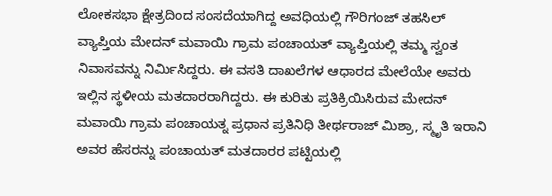ಲೋಕಸಭಾ ಕ್ಷೇತ್ರದಿಂದ ಸಂಸದೆಯಾಗಿದ್ದ ಅವಧಿಯಲ್ಲಿ ಗೌರಿಗಂಜ್ ತಹಸಿಲ್ ವ್ಯಾಪ್ತಿಯ ಮೇದನ್ ಮವಾಯಿ ಗ್ರಾಮ ಪಂಚಾಯತ್ ವ್ಯಾಪ್ತಿಯಲ್ಲಿ ತಮ್ಮ ಸ್ವಂತ ನಿವಾಸವನ್ನು ನಿರ್ಮಿಸಿದ್ದರು. ಈ ವಸತಿ ದಾಖಲೆಗಳ ಆಧಾರದ ಮೇಲೆಯೇ ಅವರು ಇಲ್ಲಿನ ಸ್ಥಳೀಯ ಮತದಾರರಾಗಿದ್ದರು. ಈ ಕುರಿತು ಪ್ರತಿಕ್ರಿಯಿಸಿರುವ ಮೇದನ್ ಮವಾಯಿ ಗ್ರಾಮ ಪಂಚಾಯತ್ನ ಪ್ರಧಾನ ಪ್ರತಿನಿಧಿ ತೀರ್ಥರಾಜ್ ಮಿಶ್ರಾ, ಸ್ಮೃತಿ ಇರಾನಿ ಅವರ ಹೆಸರನ್ನು ಪಂಚಾಯತ್ ಮತದಾರರ ಪಟ್ಟಿಯಲ್ಲಿ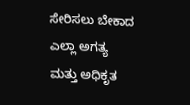ಸೇರಿಸಲು ಬೇಕಾದ ಎಲ್ಲಾ ಅಗತ್ಯ ಮತ್ತು ಅಧಿಕೃತ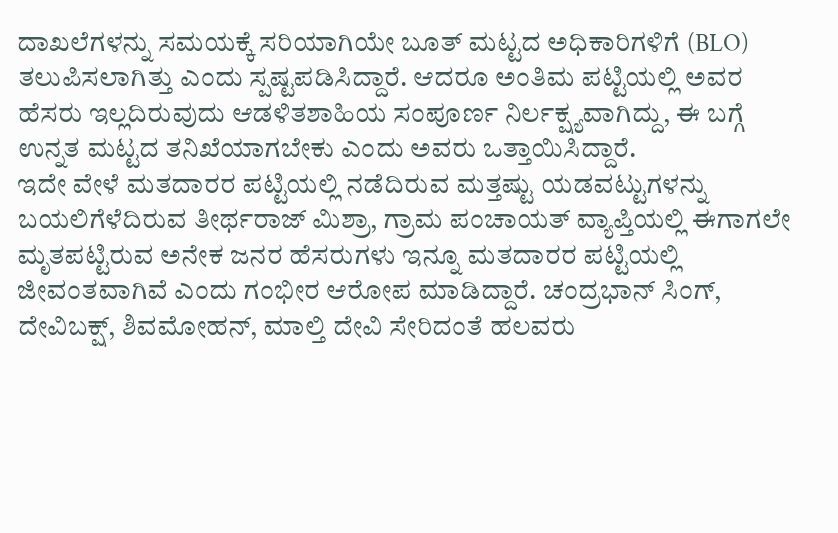ದಾಖಲೆಗಳನ್ನು ಸಮಯಕ್ಕೆ ಸರಿಯಾಗಿಯೇ ಬೂತ್ ಮಟ್ಟದ ಅಧಿಕಾರಿಗಳಿಗೆ (BLO) ತಲುಪಿಸಲಾಗಿತ್ತು ಎಂದು ಸ್ಪಷ್ಟಪಡಿಸಿದ್ದಾರೆ. ಆದರೂ ಅಂತಿಮ ಪಟ್ಟಿಯಲ್ಲಿ ಅವರ ಹೆಸರು ಇಲ್ಲದಿರುವುದು ಆಡಳಿತಶಾಹಿಯ ಸಂಪೂರ್ಣ ನಿರ್ಲಕ್ಷ್ಯವಾಗಿದ್ದು, ಈ ಬಗ್ಗೆ ಉನ್ನತ ಮಟ್ಟದ ತನಿಖೆಯಾಗಬೇಕು ಎಂದು ಅವರು ಒತ್ತಾಯಿಸಿದ್ದಾರೆ.
ಇದೇ ವೇಳೆ ಮತದಾರರ ಪಟ್ಟಿಯಲ್ಲಿ ನಡೆದಿರುವ ಮತ್ತಷ್ಟು ಯಡವಟ್ಟುಗಳನ್ನು ಬಯಲಿಗೆಳೆದಿರುವ ತೀರ್ಥರಾಜ್ ಮಿಶ್ರಾ, ಗ್ರಾಮ ಪಂಚಾಯತ್ ವ್ಯಾಪ್ತಿಯಲ್ಲಿ ಈಗಾಗಲೇ ಮೃತಪಟ್ಟಿರುವ ಅನೇಕ ಜನರ ಹೆಸರುಗಳು ಇನ್ನೂ ಮತದಾರರ ಪಟ್ಟಿಯಲ್ಲಿ ಜೀವಂತವಾಗಿವೆ ಎಂದು ಗಂಭೀರ ಆರೋಪ ಮಾಡಿದ್ದಾರೆ. ಚಂದ್ರಭಾನ್ ಸಿಂಗ್, ದೇವಿಬಕ್ಷ್, ಶಿವಮೋಹನ್, ಮಾಲ್ತಿ ದೇವಿ ಸೇರಿದಂತೆ ಹಲವರು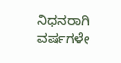ನಿಧನರಾಗಿ ವರ್ಷಗಳೇ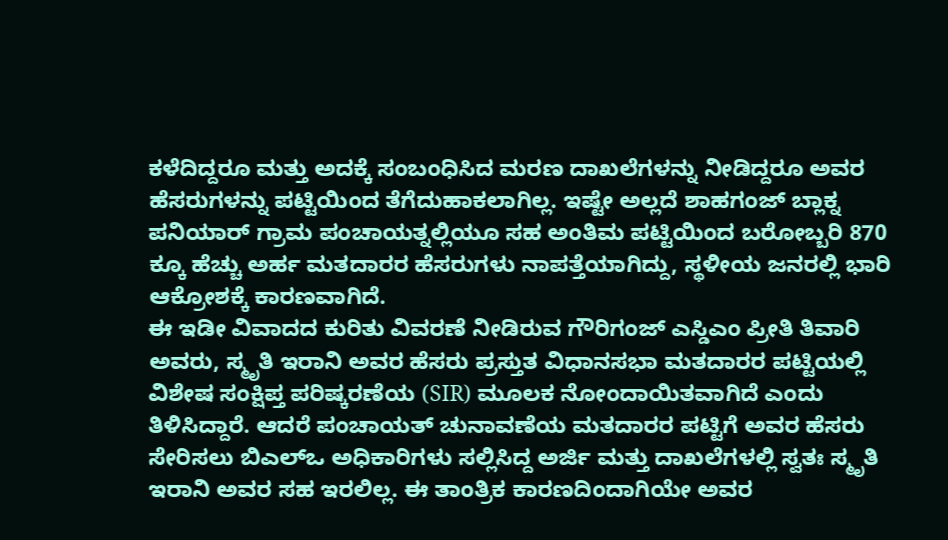ಕಳೆದಿದ್ದರೂ ಮತ್ತು ಅದಕ್ಕೆ ಸಂಬಂಧಿಸಿದ ಮರಣ ದಾಖಲೆಗಳನ್ನು ನೀಡಿದ್ದರೂ ಅವರ ಹೆಸರುಗಳನ್ನು ಪಟ್ಟಿಯಿಂದ ತೆಗೆದುಹಾಕಲಾಗಿಲ್ಲ. ಇಷ್ಟೇ ಅಲ್ಲದೆ ಶಾಹಗಂಜ್ ಬ್ಲಾಕ್ನ ಪನಿಯಾರ್ ಗ್ರಾಮ ಪಂಚಾಯತ್ನಲ್ಲಿಯೂ ಸಹ ಅಂತಿಮ ಪಟ್ಟಿಯಿಂದ ಬರೋಬ್ಬರಿ 870 ಕ್ಕೂ ಹೆಚ್ಚು ಅರ್ಹ ಮತದಾರರ ಹೆಸರುಗಳು ನಾಪತ್ತೆಯಾಗಿದ್ದು, ಸ್ಥಳೀಯ ಜನರಲ್ಲಿ ಭಾರಿ ಆಕ್ರೋಶಕ್ಕೆ ಕಾರಣವಾಗಿದೆ.
ಈ ಇಡೀ ವಿವಾದದ ಕುರಿತು ವಿವರಣೆ ನೀಡಿರುವ ಗೌರಿಗಂಜ್ ಎಸ್ಡಿಎಂ ಪ್ರೀತಿ ತಿವಾರಿ ಅವರು, ಸ್ಮೃತಿ ಇರಾನಿ ಅವರ ಹೆಸರು ಪ್ರಸ್ತುತ ವಿಧಾನಸಭಾ ಮತದಾರರ ಪಟ್ಟಿಯಲ್ಲಿ ವಿಶೇಷ ಸಂಕ್ಷಿಪ್ತ ಪರಿಷ್ಕರಣೆಯ (SIR) ಮೂಲಕ ನೋಂದಾಯಿತವಾಗಿದೆ ಎಂದು ತಿಳಿಸಿದ್ದಾರೆ. ಆದರೆ ಪಂಚಾಯತ್ ಚುನಾವಣೆಯ ಮತದಾರರ ಪಟ್ಟಿಗೆ ಅವರ ಹೆಸರು ಸೇರಿಸಲು ಬಿಎಲ್ಒ ಅಧಿಕಾರಿಗಳು ಸಲ್ಲಿಸಿದ್ದ ಅರ್ಜಿ ಮತ್ತು ದಾಖಲೆಗಳಲ್ಲಿ ಸ್ವತಃ ಸ್ಮೃತಿ ಇರಾನಿ ಅವರ ಸಹ ಇರಲಿಲ್ಲ. ಈ ತಾಂತ್ರಿಕ ಕಾರಣದಿಂದಾಗಿಯೇ ಅವರ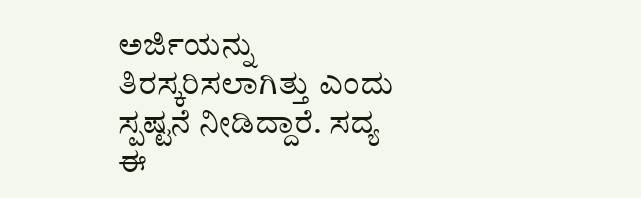ಅರ್ಜಿಯನ್ನು ತಿರಸ್ಕರಿಸಲಾಗಿತ್ತು ಎಂದು ಸ್ಪಷ್ಟನೆ ನೀಡಿದ್ದಾರೆ. ಸದ್ಯ ಈ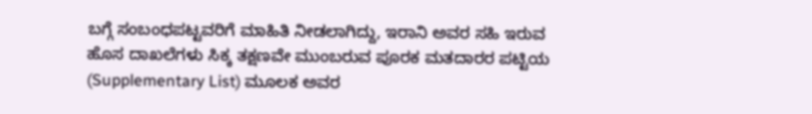ಬಗ್ಗೆ ಸಂಬಂಧಪಟ್ಟವರಿಗೆ ಮಾಹಿತಿ ನೀಡಲಾಗಿದ್ದು, ಇರಾನಿ ಅವರ ಸಹಿ ಇರುವ ಹೊಸ ದಾಖಲೆಗಳು ಸಿಕ್ಕ ತಕ್ಷಣವೇ ಮುಂಬರುವ ಪೂರಕ ಮತದಾರರ ಪಟ್ಟಿಯ (Supplementary List) ಮೂಲಕ ಅವರ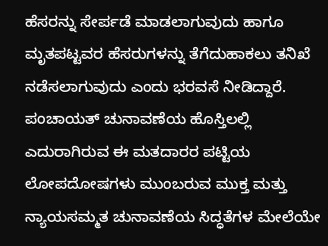ಹೆಸರನ್ನು ಸೇರ್ಪಡೆ ಮಾಡಲಾಗುವುದು ಹಾಗೂ ಮೃತಪಟ್ಟವರ ಹೆಸರುಗಳನ್ನು ತೆಗೆದುಹಾಕಲು ತನಿಖೆ ನಡೆಸಲಾಗುವುದು ಎಂದು ಭರವಸೆ ನೀಡಿದ್ದಾರೆ. ಪಂಚಾಯತ್ ಚುನಾವಣೆಯ ಹೊಸ್ತಿಲಲ್ಲಿ ಎದುರಾಗಿರುವ ಈ ಮತದಾರರ ಪಟ್ಟಿಯ ಲೋಪದೋಷಗಳು ಮುಂಬರುವ ಮುಕ್ತ ಮತ್ತು ನ್ಯಾಯಸಮ್ಮತ ಚುನಾವಣೆಯ ಸಿದ್ಧತೆಗಳ ಮೇಲೆಯೇ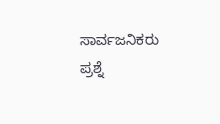ಸಾರ್ವಜನಿಕರು ಪ್ರಶ್ನೆ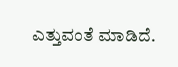ಎತ್ತುವಂತೆ ಮಾಡಿದೆ.